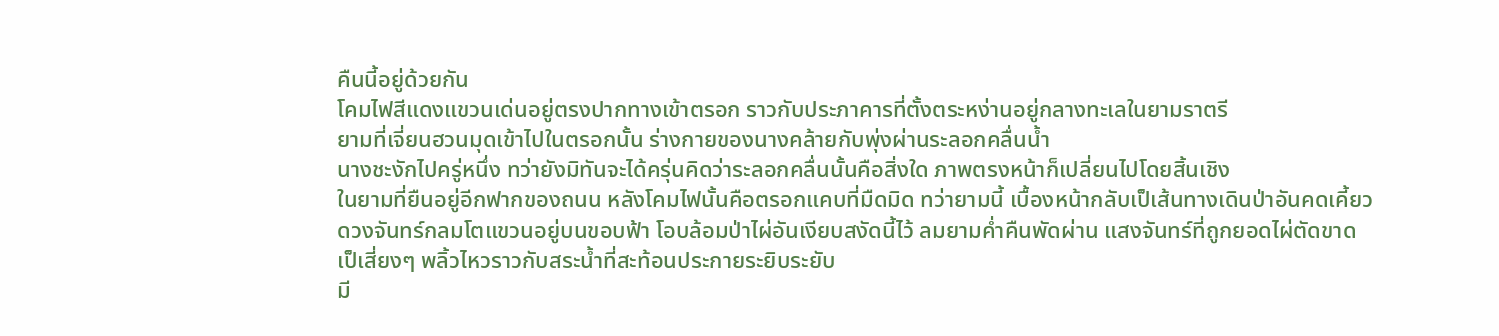คืนนี้อยู่ด้วยกัน
โคมไฟสีแดงแขวนเด่นอยู่ตรงปากทางเข้าตรอก ราวกับประภาคารที่ตั้งตระหง่านอยู่กลางทะเลในยามราตรี
ยามที่เจี่ยนฮวนมุดเข้าไปในตรอกนั้น ร่างกายของนางคล้ายกับพุ่งผ่านระลอกคลื่นน้ำ
นางชะงักไปครู่หนึ่ง ทว่ายังมิทันจะได้ครุ่นคิดว่าระลอกคลื่นนั้นคือสิ่งใด ภาพตรงหน้าก็เปลี่ยนไปโดยสิ้นเชิง
ในยามที่ยืนอยู่อีกฟากของถนน หลังโคมไฟนั้นคือตรอกแคบที่มืดมิด ทว่ายามนี้ เบื้องหน้ากลับเป็เส้นทางเดินป่าอันคดเคี้ยว
ดวงจันทร์กลมโตแขวนอยู่บนขอบฟ้า โอบล้อมป่าไผ่อันเงียบสงัดนี้ไว้ ลมยามค่ำคืนพัดผ่าน แสงจันทร์ที่ถูกยอดไผ่ตัดขาดเป็เสี่ยงๆ พลิ้วไหวราวกับสระน้ำที่สะท้อนประกายระยิบระยับ
มี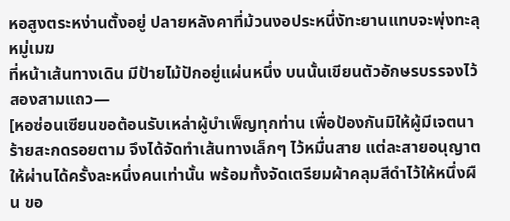หอสูงตระหง่านตั้งอยู่ ปลายหลังคาที่ม้วนงอประหนึ่งัทะยานแทบจะพุ่งทะลุหมู่เมฆ
ที่หน้าเส้นทางเดิน มีป้ายไม้ปักอยู่แผ่นหนึ่ง บนนั้นเขียนตัวอักษรบรรจงไว้สองสามแถว—
[หอซ่อนเซียนขอต้อนรับเหล่าผู้บำเพ็ญทุกท่าน เพื่อป้องกันมิให้ผู้มีเจตนาร้ายสะกดรอยตาม จึงได้จัดทำเส้นทางเล็กๆ ไว้หมื่นสาย แต่ละสายอนุญาตให้ผ่านได้ครั้งละหนึ่งคนเท่านั้น พร้อมทั้งจัดเตรียมผ้าคลุมสีดำไว้ให้หนึ่งผืน ขอ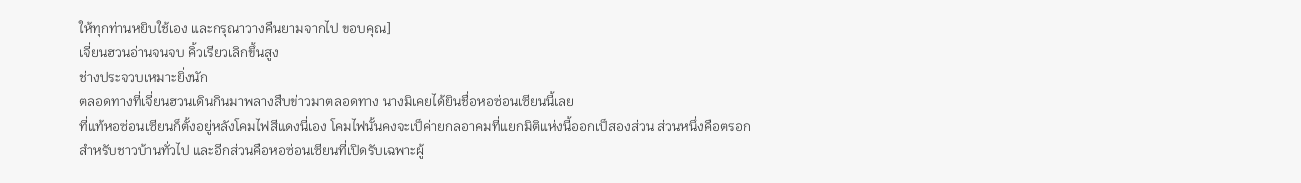ให้ทุกท่านหยิบใช้เอง และกรุณาวางคืนยามจากไป ขอบคุณ]
เจี่ยนฮวนอ่านจนจบ คิ้วเรียวเลิกขึ้นสูง
ช่างประจวบเหมาะยิ่งนัก
ตลอดทางที่เจี่ยนฮวนเดินกินมาพลางสืบข่าวมาตลอดทาง นางมิเคยได้ยินชื่อหอซ่อนเซียนนี้เลย
ที่แท้หอซ่อนเซียนก็ตั้งอยู่หลังโคมไฟสีแดงนี่เอง โคมไฟนั้นคงจะเป็ค่ายกลอาคมที่แยกมิติแห่งนี้ออกเป็สองส่วน ส่วนหนึ่งคือตรอกสำหรับชาวบ้านทั่วไป และอีกส่วนคือหอซ่อนเซียนที่เปิดรับเฉพาะผู้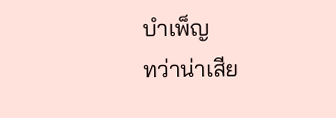บำเพ็ญ
ทว่าน่าเสีย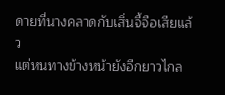ดายที่นางคลาดกับเสิ่นจี้จือเสียแล้ว
แต่หนทางข้างหน้ายังอีกยาวไกล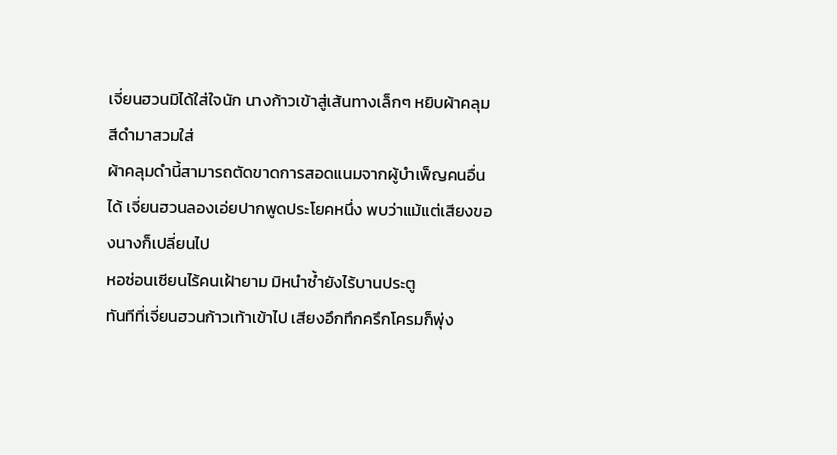เจี่ยนฮวนมิได้ใส่ใจนัก นางก้าวเข้าสู่เส้นทางเล็กๆ หยิบผ้าคลุมสีดำมาสวมใส่
ผ้าคลุมดำนี้สามารถตัดขาดการสอดแนมจากผู้บำเพ็ญคนอื่นได้ เจี่ยนฮวนลองเอ่ยปากพูดประโยคหนึ่ง พบว่าแม้แต่เสียงของนางก็เปลี่ยนไป
หอซ่อนเซียนไร้คนเฝ้ายาม มิหนำซ้ำยังไร้บานประตู
ทันทีที่เจี่ยนฮวนก้าวเท้าเข้าไป เสียงอึกทึกครึกโครมก็พุ่ง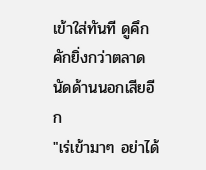เข้าใส่ทันที ดูคึกคักยิ่งกว่าตลาดนัดด้านนอกเสียอีก
"เร่เข้ามาๆ อย่าได้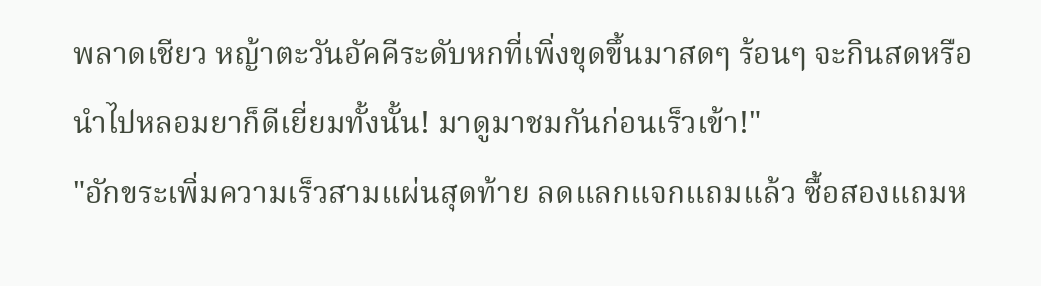พลาดเชียว หญ้าตะวันอัคคีระดับหกที่เพิ่งขุดขึ้นมาสดๆ ร้อนๆ จะกินสดหรือนำไปหลอมยาก็ดีเยี่ยมทั้งนั้น! มาดูมาชมกันก่อนเร็วเข้า!"
"อักขระเพิ่มความเร็วสามแผ่นสุดท้าย ลดแลกแจกแถมแล้ว ซื้อสองแถมห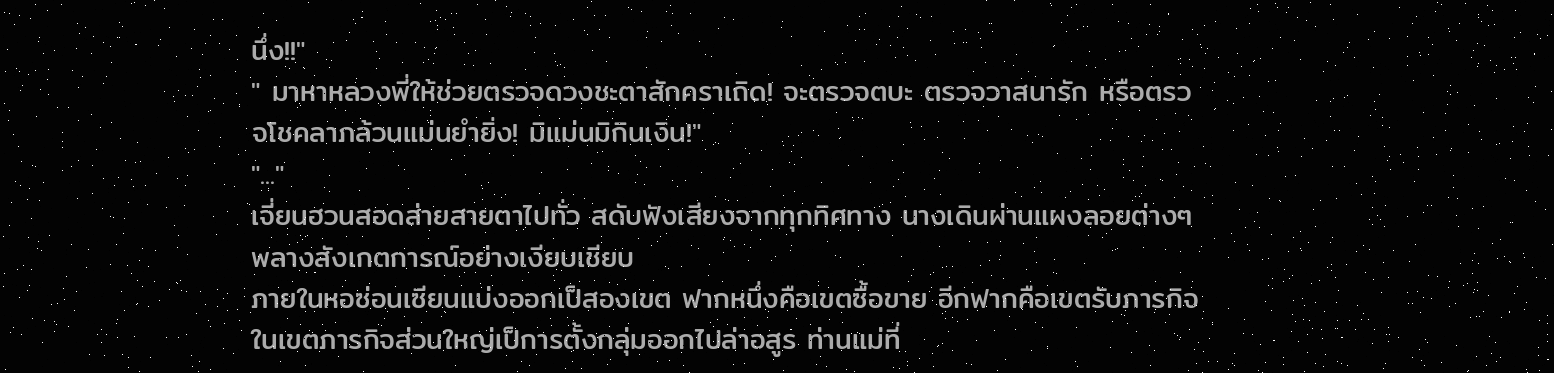นึ่ง!!"
" มาหาหลวงพี่ให้ช่วยตรวจดวงชะตาสักคราเถิด! จะตรวจตบะ ตรวจวาสนารัก หรือตรวจโชคลาภล้วนแม่นยำยิ่ง! มิแม่นมิกินเงิน!"
"..."
เจี่ยนฮวนสอดส่ายสายตาไปทั่ว สดับฟังเสียงจากทุกทิศทาง นางเดินผ่านแผงลอยต่างๆ พลางสังเกตการณ์อย่างเงียบเชียบ
ภายในหอซ่อนเซียนแบ่งออกเป็สองเขต ฟากหนึ่งคือเขตซื้อขาย อีกฟากคือเขตรับภารกิจ
ในเขตภารกิจส่วนใหญ่เป็การตั้งกลุ่มออกไปล่าอสูร ท่านแม่ที่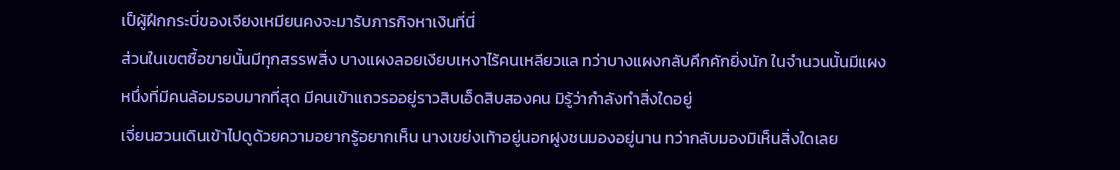เป็ผู้ฝึกกระบี่ของเจียงเหมียนคงจะมารับภารกิจหาเงินที่นี่
ส่วนในเขตซื้อขายนั้นมีทุกสรรพสิ่ง บางแผงลอยเงียบเหงาไร้คนเหลียวแล ทว่าบางแผงกลับคึกคักยิ่งนัก ในจำนวนนั้นมีแผงหนึ่งที่มีคนล้อมรอบมากที่สุด มีคนเข้าแถวรออยู่ราวสิบเอ็ดสิบสองคน มิรู้ว่ากำลังทำสิ่งใดอยู่
เจี่ยนฮวนเดินเข้าไปดูด้วยความอยากรู้อยากเห็น นางเขย่งเท้าอยู่นอกฝูงชนมองอยู่นาน ทว่ากลับมองมิเห็นสิ่งใดเลย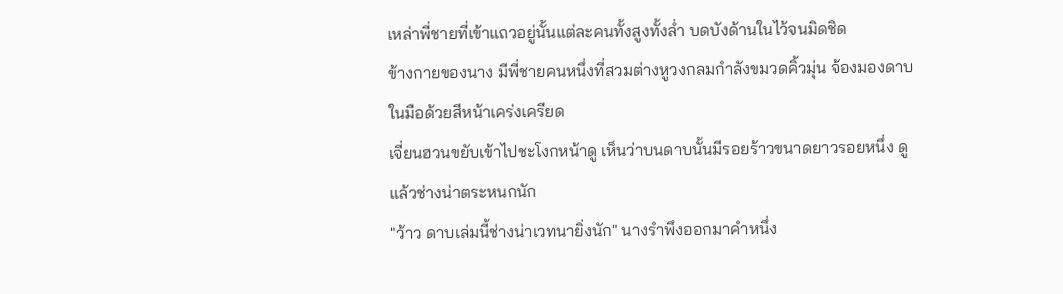เหล่าพี่ชายที่เข้าแถวอยู่นั้นแต่ละคนทั้งสูงทั้งล่ำ บดบังด้านในไว้จนมิดชิด
ข้างกายของนาง มีพี่ชายคนหนึ่งที่สวมต่างหูวงกลมกำลังขมวดคิ้วมุ่น จ้องมองดาบในมือด้วยสีหน้าเคร่งเครียด
เจี่ยนฮวนขยับเข้าไปชะโงกหน้าดู เห็นว่าบนดาบนั้นมีรอยร้าวขนาดยาวรอยหนึ่ง ดูแล้วช่างน่าตระหนกนัก
"ว้าว ดาบเล่มนี้ช่างน่าเวทนายิ่งนัก" นางรำพึงออกมาคำหนึ่ง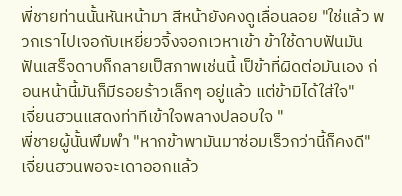พี่ชายท่านนั้นหันหน้ามา สีหน้ายังคงดูเลื่อนลอย "ใช่แล้ว พวกเราไปเจอกับเหยี่ยวจิ้งจอกเวหาเข้า ข้าใช้ดาบฟันมัน ฟันเสร็จดาบก็กลายเป็สภาพเช่นนี้ เป็ข้าที่ผิดต่อมันเอง ก่อนหน้านี้มันก็มีรอยร้าวเล็กๆ อยู่แล้ว แต่ข้ามิได้ใส่ใจ"
เจี่ยนฮวนแสดงท่าทีเข้าใจพลางปลอบใจ "
พี่ชายผู้นั้นพึมพำ "หากข้าพามันมาซ่อมเร็วกว่านี้ก็คงดี"
เจี่ยนฮวนพอจะเดาออกแล้ว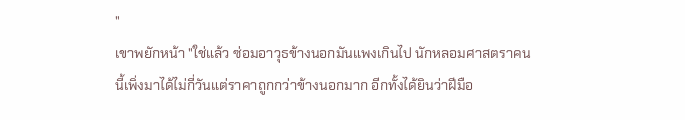"
เขาพยักหน้า "ใช่แล้ว ซ่อมอาวุธข้างนอกมันแพงเกินไป นักหลอมศาสตราคนนี้เพิ่งมาได้ไม่กี่วันแต่ราคาถูกกว่าข้างนอกมาก อีกทั้งได้ยินว่าฝีมือ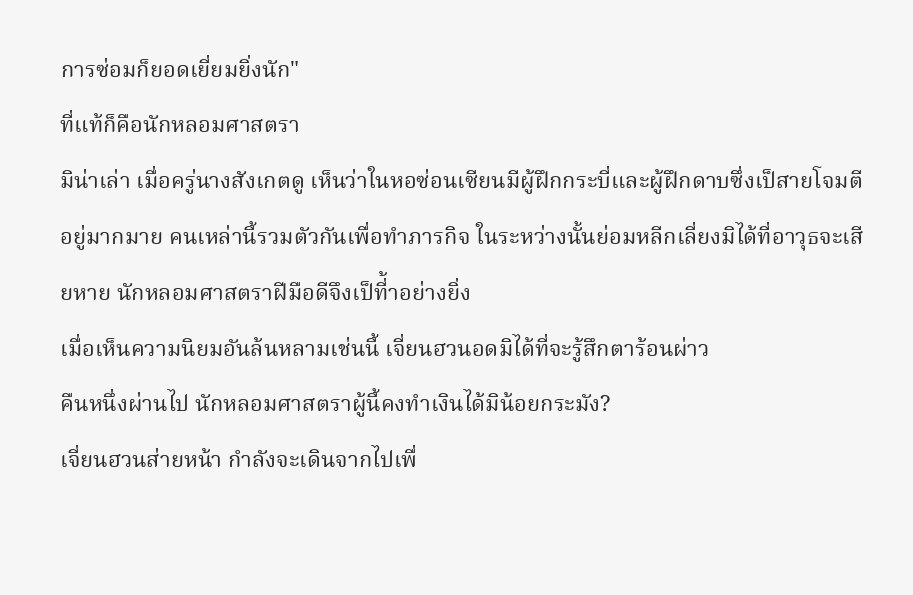การซ่อมก็ยอดเยี่ยมยิ่งนัก"
ที่แท้ก็คือนักหลอมศาสตรา
มิน่าเล่า เมื่อครู่นางสังเกตดู เห็นว่าในหอซ่อนเซียนมีผู้ฝึกกระบี่และผู้ฝึกดาบซึ่งเป็สายโจมตีอยู่มากมาย คนเหล่านี้รวมตัวกันเพื่อทำภารกิจ ในระหว่างนั้นย่อมหลีกเลี่ยงมิได้ที่อาวุธจะเสียหาย นักหลอมศาสตราฝีมือดีจึงเป็ที่้าอย่างยิ่ง
เมื่อเห็นความนิยมอันล้นหลามเช่นนี้ เจี่ยนฮวนอดมิได้ที่จะรู้สึกตาร้อนผ่าว
คืนหนึ่งผ่านไป นักหลอมศาสตราผู้นี้คงทำเงินได้มิน้อยกระมัง?
เจี่ยนฮวนส่ายหน้า กำลังจะเดินจากไปเพื่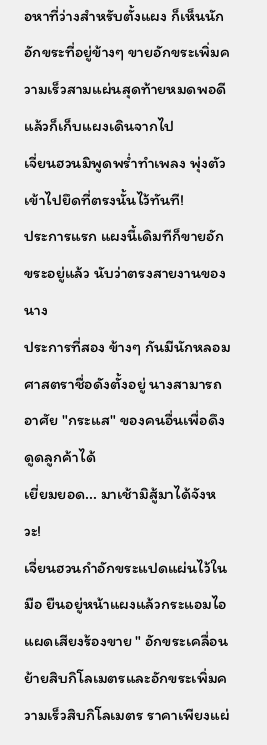อหาที่ว่างสำหรับตั้งแผง ก็เห็นนักอักขระที่อยู่ข้างๆ ขายอักขระเพิ่มความเร็วสามแผ่นสุดท้ายหมดพอดี แล้วก็เก็บแผงเดินจากไป
เจี่ยนฮวนมิพูดพร่ำทำเพลง พุ่งตัวเข้าไปยึดที่ตรงนั้นไว้ทันที!
ประการแรก แผงนี้เดิมทีก็ขายอักขระอยู่แล้ว นับว่าตรงสายงานของนาง
ประการที่สอง ข้างๆ กันมีนักหลอมศาสตราชื่อดังตั้งอยู่ นางสามารถอาศัย "กระแส" ของคนอื่นเพื่อดึงดูดลูกค้าได้
เยี่ยมยอด... มาเช้ามิสู้มาได้จังหวะ!
เจี่ยนฮวนกำอักขระแปดแผ่นไว้ในมือ ยืนอยู่หน้าแผงแล้วกระแอมไอแผดเสียงร้องขาย " อักขระเคลื่อนย้ายสิบกิโลเมตรและอักขระเพิ่มความเร็วสิบกิโลเมตร ราคาเพียงแผ่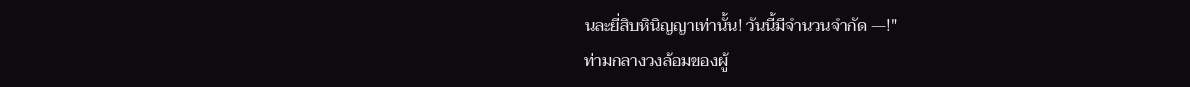นละยี่สิบหินิญญาเท่านั้น! วันนี้มีจำนวนจำกัด —!"
ท่ามกลางวงล้อมของผู้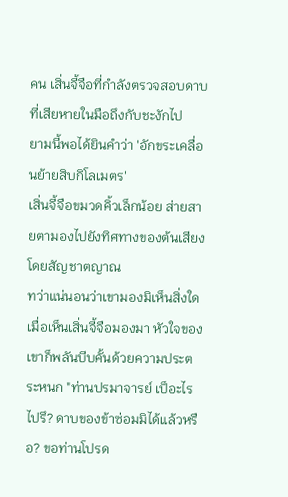คน เสิ่นจี้จือที่กำลังตรวจสอบดาบที่เสียหายในมือถึงกับชะงักไป
ยามนี้พอได้ยินคำว่า 'อักขระเคลื่อนย้ายสิบกิโลเมตร'
เสิ่นจี้จือขมวดคิ้วเล็กน้อย ส่ายสายตามองไปยังทิศทางของต้นเสียงโดยสัญชาตญาณ
ทว่าแน่นอนว่าเขามองมิเห็นสิ่งใด
เมื่อเห็นเสิ่นจี้จือมองมา หัวใจของเขาก็พลันบีบคั้นด้วยความประตระหนก "ท่านปรมาจารย์ เป็อะไรไปรึ? ดาบของข้าซ่อมมิได้แล้วหรือ? ขอท่านโปรด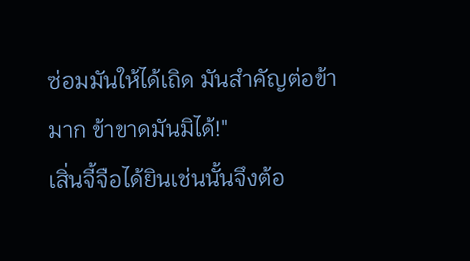ซ่อมมันให้ได้เถิด มันสำคัญต่อข้ามาก ข้าขาดมันมิได้!"
เสิ่นจี้จือได้ยินเช่นนั้นจึงต้อ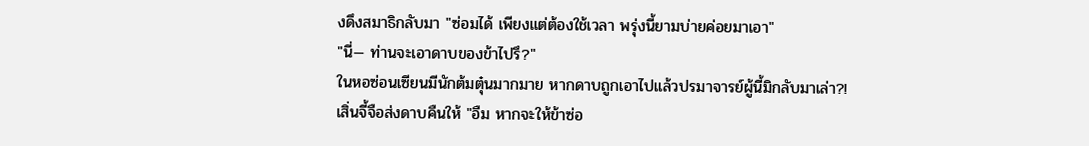งดึงสมาธิกลับมา "ซ่อมได้ เพียงแต่ต้องใช้เวลา พรุ่งนี้ยามบ่ายค่อยมาเอา"
"นี่— ท่านจะเอาดาบของข้าไปรึ?"
ในหอซ่อนเซียนมีนักต้มตุ๋นมากมาย หากดาบถูกเอาไปแล้วปรมาจารย์ผู้นี้มิกลับมาเล่า?!
เสิ่นจี้จือส่งดาบคืนให้ "อืม หากจะให้ข้าซ่อ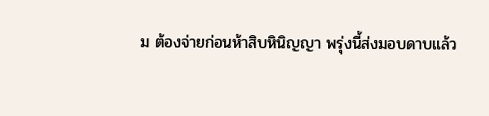ม ต้องจ่ายก่อนห้าสิบหินิญญา พรุ่งนี้ส่งมอบดาบแล้ว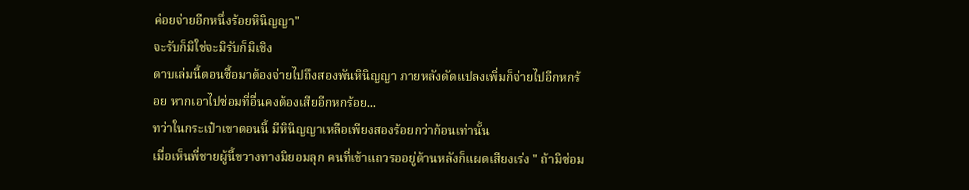ค่อยจ่ายอีกหนึ่งร้อยหินิญญา"
จะรับก็มิใช่จะมิรับก็มิเชิง
ดาบเล่มนี้ตอนซื้อมาต้องจ่ายไปถึงสองพันหินิญญา ภายหลังดัดแปลงเพิ่มก็จ่ายไปอีกหกร้อย หากเอาไปซ่อมที่อื่นคงต้องเสียอีกหกร้อย...
ทว่าในกระเป๋าเขาตอนนี้ มีหินิญญาเหลือเพียงสองร้อยกว่าก้อนเท่านั้น
เมื่อเห็นพี่ชายผู้นี้ขวางทางมิยอมลุก คนที่เข้าแถวรออยู่ด้านหลังก็แผดเสียงเร่ง " ถ้ามิซ่อม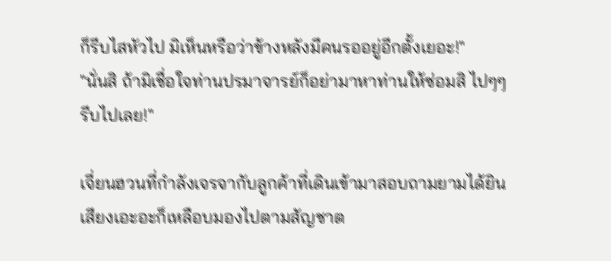ก็รีบไสหัวไป มิเห็นหรือว่าข้างหลังมีคนรออยู่อีกตั้งเยอะ!"
"นั่นสิ ถ้ามิเชื่อใจท่านปรมาจารย์ก็อย่ามาหาท่านให้ซ่อมสิ ไปๆๆ รีบไปเลย!"

เจี่ยนฮวนที่กำลังเจรจากับลูกค้าที่เดินเข้ามาสอบถามยามได้ยินเสียงเอะอะก็เหลือบมองไปตามสัญชาต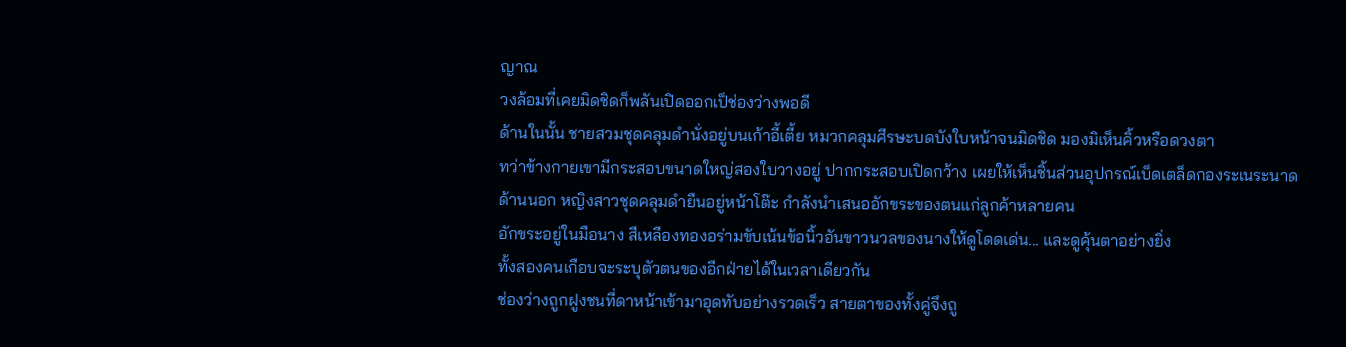ญาณ
วงล้อมที่เคยมิดชิดก็พลันเปิดออกเป็ช่องว่างพอดี
ด้านในนั้น ชายสวมชุดคลุมดำนั่งอยู่บนเก้าอี้เตี้ย หมวกคลุมศีรษะบดบังใบหน้าจนมิดชิด มองมิเห็นคิ้วหรือดวงตา
ทว่าข้างกายเขามีกระสอบขนาดใหญ่สองใบวางอยู่ ปากกระสอบเปิดกว้าง เผยให้เห็นชิ้นส่วนอุปกรณ์เบ็ดเตล็ดกองระเนระนาด
ด้านนอก หญิงสาวชุดคลุมดำยืนอยู่หน้าโต๊ะ กำลังนำเสนออักขระของตนแก่ลูกค้าหลายคน
อักขระอยู่ในมือนาง สีเหลืองทองอร่ามขับเน้นข้อนิ้วอันขาวนวลของนางให้ดูโดดเด่น... และดูคุ้นตาอย่างยิ่ง
ทั้งสองคนเกือบจะระบุตัวตนของอีกฝ่ายได้ในเวลาเดียวกัน
ช่องว่างถูกฝูงชนที่ดาหน้าเข้ามาอุดทับอย่างรวดเร็ว สายตาของทั้งคู่จึงถู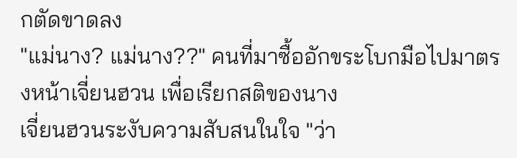กตัดขาดลง
"แม่นาง? แม่นาง??" คนที่มาซื้ออักขระโบกมือไปมาตรงหน้าเจี่ยนฮวน เพื่อเรียกสติของนาง
เจี่ยนฮวนระงับความสับสนในใจ "ว่า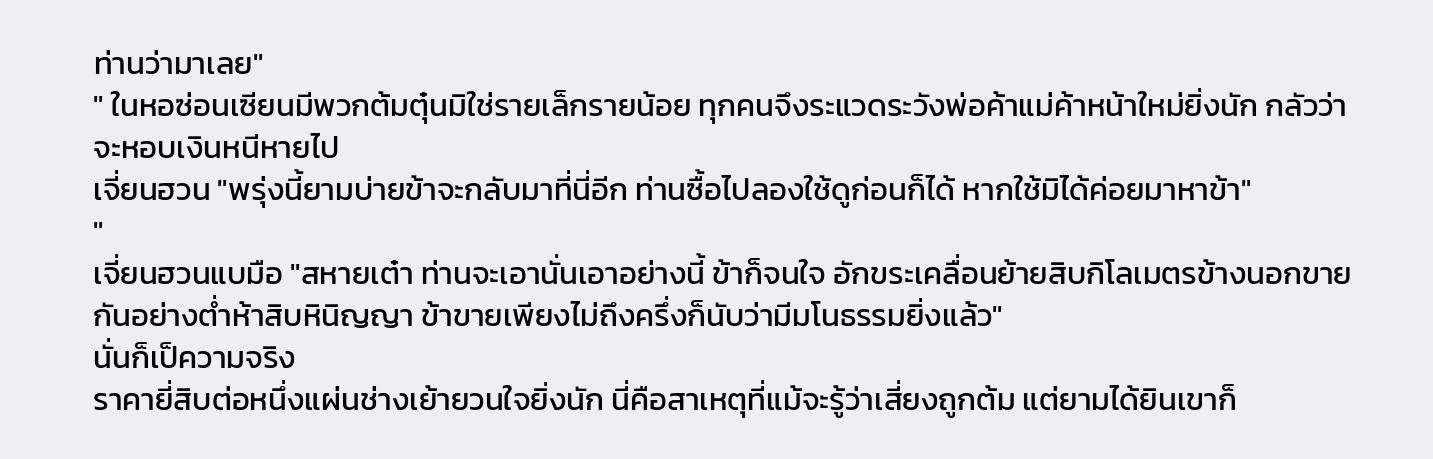ท่านว่ามาเลย"
" ในหอซ่อนเซียนมีพวกต้มตุ๋นมิใช่รายเล็กรายน้อย ทุกคนจึงระแวดระวังพ่อค้าแม่ค้าหน้าใหม่ยิ่งนัก กลัวว่าจะหอบเงินหนีหายไป
เจี่ยนฮวน "พรุ่งนี้ยามบ่ายข้าจะกลับมาที่นี่อีก ท่านซื้อไปลองใช้ดูก่อนก็ได้ หากใช้มิได้ค่อยมาหาข้า"
"
เจี่ยนฮวนแบมือ "สหายเต๋า ท่านจะเอานั่นเอาอย่างนี้ ข้าก็จนใจ อักขระเคลื่อนย้ายสิบกิโลเมตรข้างนอกขายกันอย่างต่ำห้าสิบหินิญญา ข้าขายเพียงไม่ถึงครึ่งก็นับว่ามีมโนธรรมยิ่งแล้ว"
นั่นก็เป็ความจริง
ราคายี่สิบต่อหนึ่งแผ่นช่างเย้ายวนใจยิ่งนัก นี่คือสาเหตุที่แม้จะรู้ว่าเสี่ยงถูกต้ม แต่ยามได้ยินเขาก็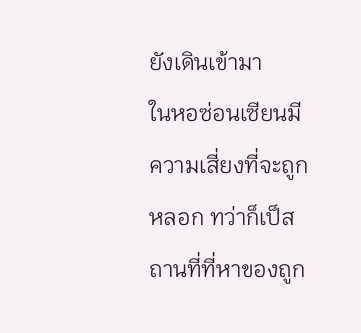ยังเดินเข้ามา
ในหอซ่อนเซียนมีความเสี่ยงที่จะถูกหลอก ทว่าก็เป็สถานที่ที่หาของถูก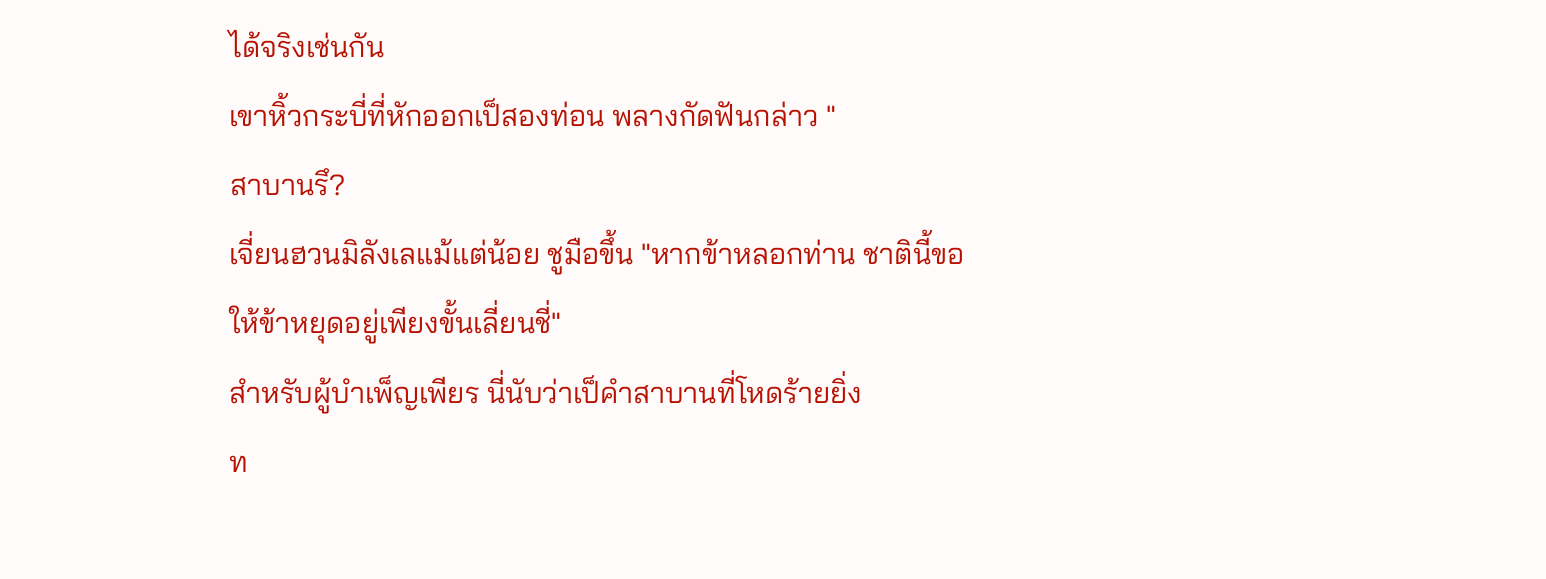ได้จริงเช่นกัน
เขาหิ้วกระบี่ที่หักออกเป็สองท่อน พลางกัดฟันกล่าว "
สาบานรึ?
เจี่ยนฮวนมิลังเลแม้แต่น้อย ชูมือขึ้น "หากข้าหลอกท่าน ชาตินี้ขอให้ข้าหยุดอยู่เพียงขั้นเลี่ยนชี่"
สำหรับผู้บำเพ็ญเพียร นี่นับว่าเป็คำสาบานที่โหดร้ายยิ่ง
ท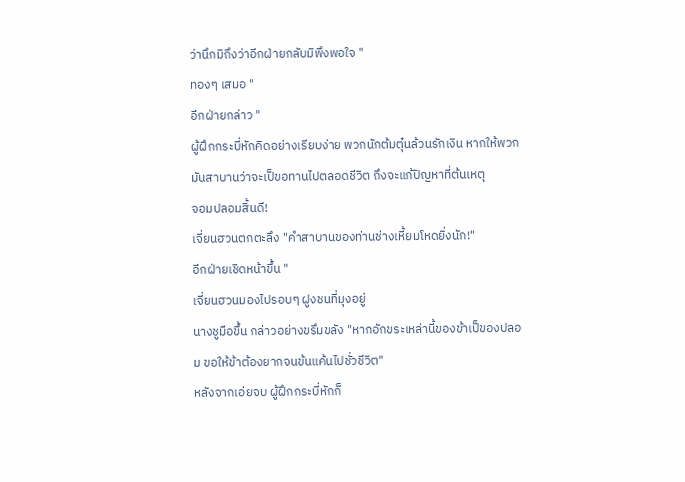ว่านึกมิถึงว่าอีกฝ่ายกลับมิพึงพอใจ "
ทองๆ เสมอ "
อีกฝ่ายกล่าว "
ผู้ฝึกกระบี่หักคิดอย่างเรียบง่าย พวกนักต้มตุ๋นล้วนรักเงิน หากให้พวกมันสาบานว่าจะเป็ขอทานไปตลอดชีวิต ถึงจะแก้ปัญหาที่ต้นเหตุ
จอมปลอมสิ้นดี!
เจี่ยนฮวนตกตะลึง "คำสาบานของท่านช่างเหี้ยมโหดยิ่งนัก!"
อีกฝ่ายเชิดหน้าขึ้น "
เจี่ยนฮวนมองไปรอบๆ ฝูงชนที่มุงอยู่
นางชูมือขึ้น กล่าวอย่างขรึมขลัง "หากอักขระเหล่านี้ของข้าเป็ของปลอม ขอให้ข้าต้องยากจนข้นแค้นไปชั่วชีวิต"
หลังจากเอ่ยจบ ผู้ฝึกกระบี่หักก็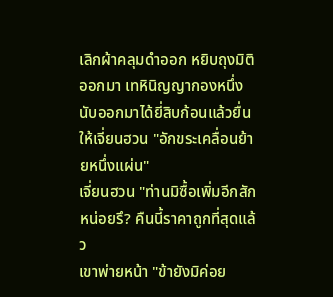เลิกผ้าคลุมดำออก หยิบถุงมิติออกมา เทหินิญญากองหนึ่ง นับออกมาได้ยี่สิบก้อนแล้วยื่นให้เจี่ยนฮวน "อักขระเคลื่อนย้ายหนึ่งแผ่น"
เจี่ยนฮวน "ท่านมิซื้อเพิ่มอีกสักหน่อยรึ? คืนนี้ราคาถูกที่สุดแล้ว
เขาพ่ายหน้า "ข้ายังมิค่อย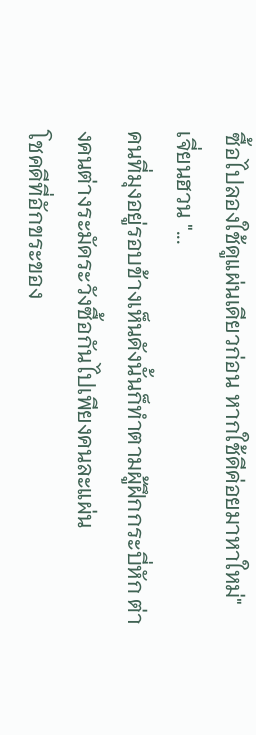ซื้อไปลองใช้ดูแผ่นเดียวก่อน หากใช้ดีค่อยมาหาใหม่"
เจี่ยนฮวน "...
คนที่มุงอยู่รอบข้างเห็นดังนั้นก็ทำตามผู้ฝึกกระบี่หัก ต่างคนต่างระมัดระวังซื้อกันไปเพียงคนละแผ่น
โชคดีที่อักขระของ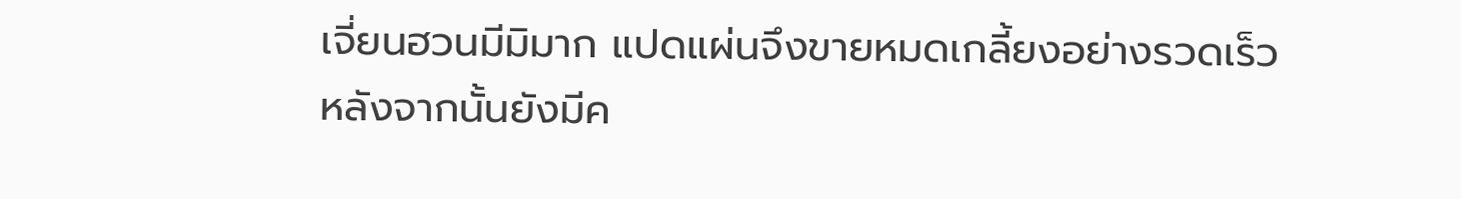เจี่ยนฮวนมีมิมาก แปดแผ่นจึงขายหมดเกลี้ยงอย่างรวดเร็ว
หลังจากนั้นยังมีค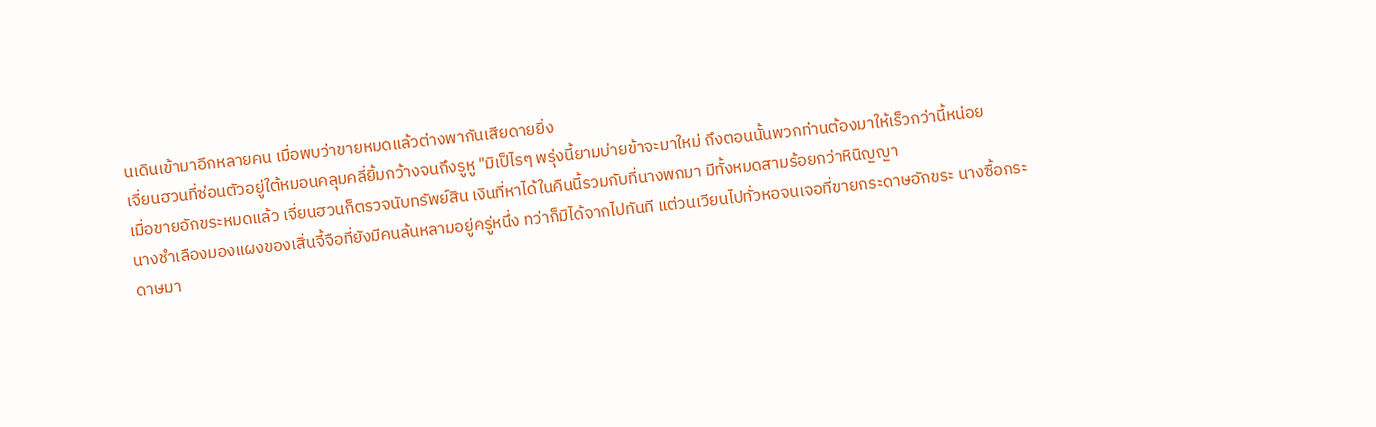นเดินเข้ามาอีกหลายคน เมื่อพบว่าขายหมดแล้วต่างพากันเสียดายยิ่ง
เจี่ยนฮวนที่ซ่อนตัวอยู่ใต้หมอนคลุมคลี่ยิ้มกว้างจนถึงรูหู "มิเป็ไรๆ พรุ่งนี้ยามบ่ายข้าจะมาใหม่ ถึงตอนนั้นพวกท่านต้องมาให้เร็วกว่านี้หน่อย
เมื่อขายอักขระหมดแล้ว เจี่ยนฮวนก็ตรวจนับทรัพย์สิน เงินที่หาได้ในคืนนี้รวมกับที่นางพกมา มีทั้งหมดสามร้อยกว่าหินิญญา
นางชำเลืองมองแผงของเสิ่นจี้จือที่ยังมีคนล้นหลามอยู่ครู่หนึ่ง ทว่าก็มิได้จากไปทันที แต่วนเวียนไปทั่วหอจนเจอที่ขายกระดาษอักขระ นางซื้อกระดาษมา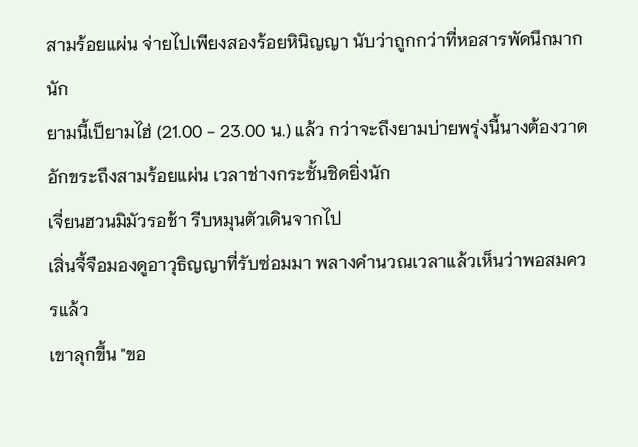สามร้อยแผ่น จ่ายไปเพียงสองร้อยหินิญญา นับว่าถูกกว่าที่หอสารพัดนึกมากนัก
ยามนี้เป็ยามไฮ่ (21.00 - 23.00 น.) แล้ว กว่าจะถึงยามบ่ายพรุ่งนี้นางต้องวาดอักขระถึงสามร้อยแผ่น เวลาช่างกระชั้นชิดยิ่งนัก
เจี่ยนฮวนมิมัวรอช้า รีบหมุนตัวเดินจากไป
เสิ่นจี้จือมองดูอาวุธิญญาที่รับซ่อมมา พลางคำนวณเวลาแล้วเห็นว่าพอสมควรแล้ว
เขาลุกขึ้น "ขอ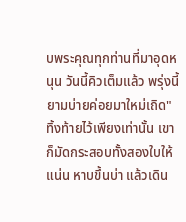บพระคุณทุกท่านที่มาอุดหนุน วันนี้คิวเต็มแล้ว พรุ่งนี้ยามบ่ายค่อยมาใหม่เถิด"
ทิ้งท้ายไว้เพียงเท่านั้น เขาก็มัดกระสอบทั้งสองใบให้แน่น หาบขึ้นบ่า แล้วเดิน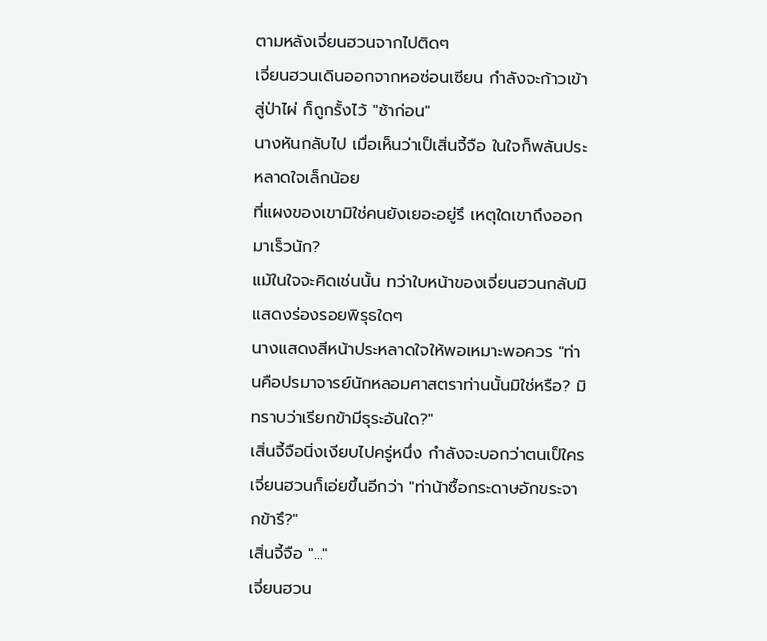ตามหลังเจี่ยนฮวนจากไปติดๆ
เจี่ยนฮวนเดินออกจากหอซ่อนเซียน กำลังจะก้าวเข้าสู่ป่าไผ่ ก็ถูกรั้งไว้ "ช้าก่อน"
นางหันกลับไป เมื่อเห็นว่าเป็เสิ่นจี้จือ ในใจก็พลันประหลาดใจเล็กน้อย
ที่แผงของเขามิใช่คนยังเยอะอยู่รึ เหตุใดเขาถึงออกมาเร็วนัก?
แม้ในใจจะคิดเช่นนั้น ทว่าใบหน้าของเจี่ยนฮวนกลับมิแสดงร่องรอยพิรุธใดๆ
นางแสดงสีหน้าประหลาดใจให้พอเหมาะพอควร "ท่านคือปรมาจารย์นักหลอมศาสตราท่านนั้นมิใช่หรือ? มิทราบว่าเรียกข้ามีธุระอันใด?"
เสิ่นจี้จือนิ่งเงียบไปครู่หนึ่ง กำลังจะบอกว่าตนเป็ใคร เจี่ยนฮวนก็เอ่ยขึ้นอีกว่า "ท่าน้าซื้อกระดาษอักขระจากข้ารึ?"
เสิ่นจี้จือ "..."
เจี่ยนฮวน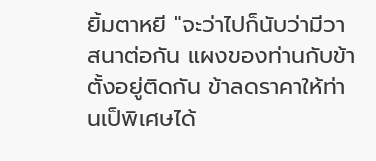ยิ้มตาหยี "จะว่าไปก็นับว่ามีวาสนาต่อกัน แผงของท่านกับข้าตั้งอยู่ติดกัน ข้าลดราคาให้ท่านเป็พิเศษได้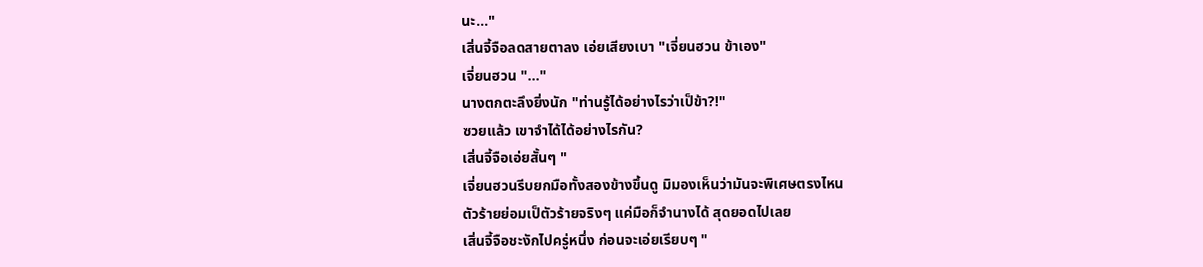นะ..."
เสิ่นจี้จือลดสายตาลง เอ่ยเสียงเบา "เจี่ยนฮวน ข้าเอง"
เจี่ยนฮวน "..."
นางตกตะลึงยิ่งนัก "ท่านรู้ได้อย่างไรว่าเป็ข้า?!"
ซวยแล้ว เขาจำได้ได้อย่างไรกัน?
เสิ่นจี้จือเอ่ยสั้นๆ "
เจี่ยนฮวนรีบยกมือทั้งสองข้างขึ้นดู มิมองเห็นว่ามันจะพิเศษตรงไหน
ตัวร้ายย่อมเป็ตัวร้ายจริงๆ แค่มือก็จำนางได้ สุดยอดไปเลย
เสิ่นจี้จือชะงักไปครู่หนึ่ง ก่อนจะเอ่ยเรียบๆ "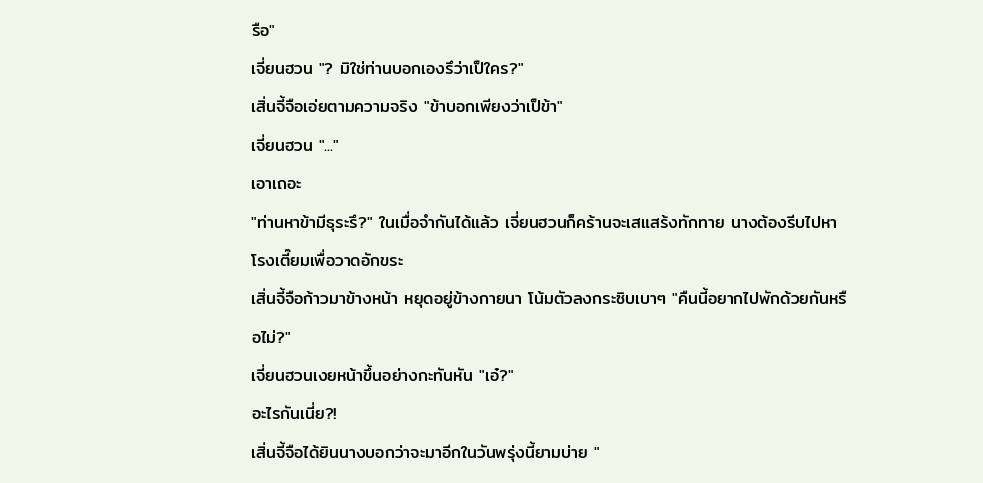รือ"
เจี่ยนฮวน "? มิใช่ท่านบอกเองรึว่าเป็ใคร?"
เสิ่นจี้จือเอ่ยตามความจริง "ข้าบอกเพียงว่าเป็ข้า"
เจี่ยนฮวน "..."
เอาเถอะ
"ท่านหาข้ามีธุระรึ?" ในเมื่อจำกันได้แล้ว เจี่ยนฮวนก็คร้านจะเสแสร้งทักทาย นางต้องรีบไปหาโรงเตี๊ยมเพื่อวาดอักขระ
เสิ่นจี้จือก้าวมาข้างหน้า หยุดอยู่ข้างกายนา โน้มตัวลงกระซิบเบาๆ "คืนนี้อยากไปพักด้วยกันหรือไม่?"
เจี่ยนฮวนเงยหน้าขึ้นอย่างกะทันหัน "เอ๋?"
อะไรกันเนี่ย?!
เสิ่นจี้จือได้ยินนางบอกว่าจะมาอีกในวันพรุ่งนี้ยามบ่าย "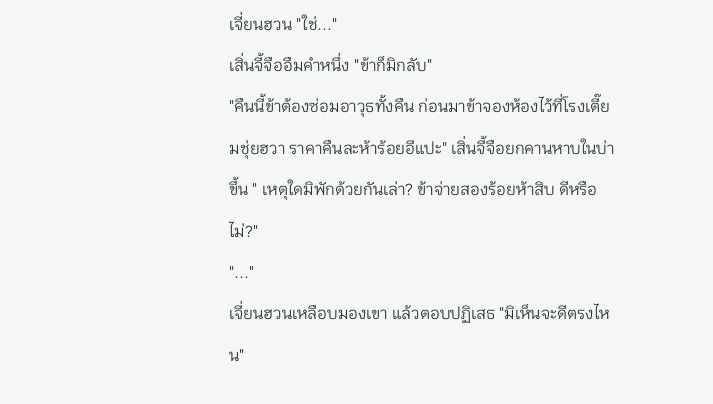เจี่ยนฮวน "ใช่..."
เสิ่นจี้จืออืมคำหนึ่ง "ข้าก็มิกลับ"
"คืนนี้ข้าต้องซ่อมอาวุธทั้งคืน ก่อนมาข้าจองห้องไว้ที่โรงเตี๊ยมชุ่ยฮวา ราคาคืนละห้าร้อยอีแปะ" เสิ่นจี้จือยกคานหาบในบ่าขึ้น " เหตุใดมิพักด้วยกันเล่า? ข้าจ่ายสองร้อยห้าสิบ ดีหรือไม่?"
"..."
เจี่ยนฮวนเหลือบมองเขา แล้วตอบปฏิเสธ "มิเห็นจะดีตรงไหน"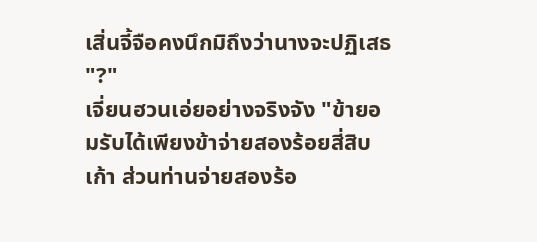เสิ่นจี้จือคงนึกมิถึงว่านางจะปฏิเสธ "?"
เจี่ยนฮวนเอ่ยอย่างจริงจัง "ข้ายอมรับได้เพียงข้าจ่ายสองร้อยสี่สิบเก้า ส่วนท่านจ่ายสองร้อ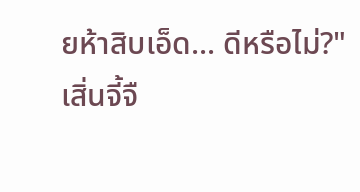ยห้าสิบเอ็ด... ดีหรือไม่?"
เสิ่นจี้จื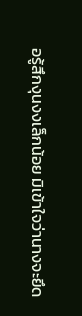อรู้สึกงุนงงเล็กน้อย มิเข้าใจว่านางจะยึด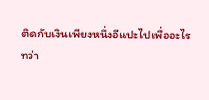ติดกับเงินเพียงหนึ่งอีแปะไปเพื่ออะไร
ทว่า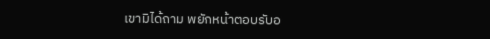เขามิได้ถาม พยักหน้าตอบรับอ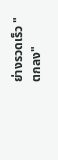ย่างรวดเร็ว "ตกลง"